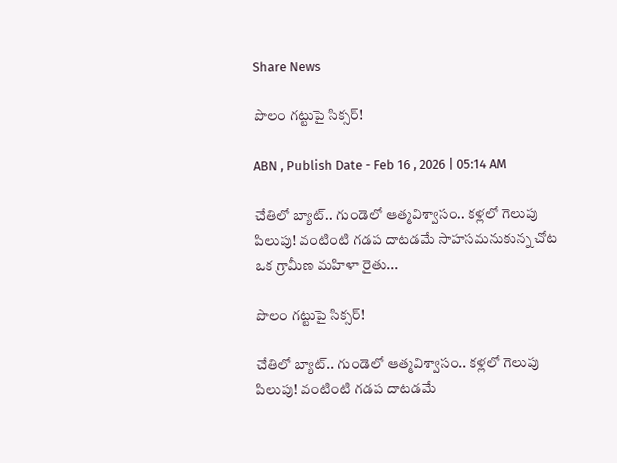Share News

పొలం గట్టుపై సిక్సర్‌!

ABN , Publish Date - Feb 16 , 2026 | 05:14 AM

చేతిలో బ్యాట్‌.. గుండెలో ఆత్మవిశ్వాసం.. కళ్లలో గెలుపు పిలుపు! వంటింటి గడప దాటడమే సాహసమనుకున్న చోట ఒక గ్రామీణ మహిళా రైతు...

పొలం గట్టుపై సిక్సర్‌!

చేతిలో బ్యాట్‌.. గుండెలో ఆత్మవిశ్వాసం.. కళ్లలో గెలుపు పిలుపు! వంటింటి గడప దాటడమే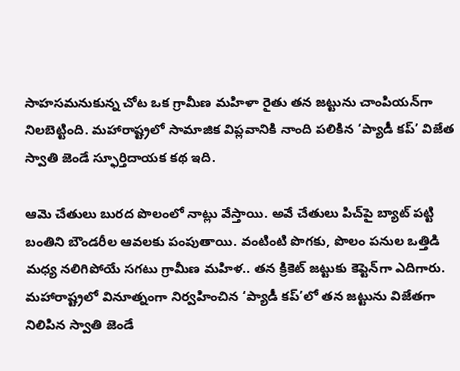సాహసమనుకున్న చోట ఒక గ్రామీణ మహిళా రైతు తన జట్టును చాంపియన్‌గా నిలబెట్టింది. మహారాష్ట్రలో సామాజిక విప్లవానికి నాంది పలికిన ‘ప్యాడీ కప్‌’ విజేత స్వాతి జెండే స్ఫూర్తిదాయక కథ ఇది.

ఆమె చేతులు బురద పొలంలో నాట్లు వేస్తాయి. అవే చేతులు పిచ్‌పై బ్యాట్‌ పట్టి బంతిని బౌండరీల ఆవలకు పంపుతాయి. వంటింటి పొగకు, పొలం పనుల ఒత్తిడి మధ్య నలిగిపోయే సగటు గ్రామీణ మహిళ.. తన క్రికెట్‌ జట్టుకు కెప్టెన్‌గా ఎదిగారు. మహారాష్ట్రలో వినూత్నంగా నిర్వహించిన ‘ప్యాడీ కప్‌’లో తన జట్టును విజేతగా నిలిపిన స్వాతి జెండే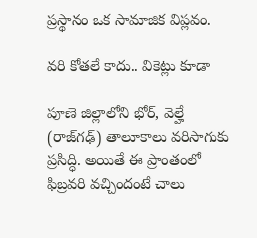ప్రస్థానం ఒక సామాజిక విప్లవం.

వరి కోతలే కాదు.. వికెట్లు కూడా

పూణె జిల్లాలోని భోర్‌, వెల్హే (రాజ్‌గఢ్‌) తాలూకాలు వరిసాగుకు ప్రసిద్ధి. అయితే ఈ ప్రాంతంలో ఫిబ్రవరి వచ్చిందంటే చాలు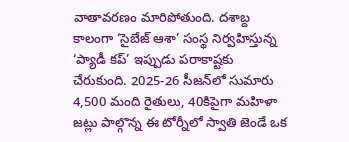వాతావరణం మారిపోతుంది. దశాబ్ద కాలంగా ‘సైబేజ్‌ ఆశా’ సంస్థ నిర్వహిస్తున్న ‘ప్యాడీ కప్‌’ ఇప్పుడు పరాకాష్టకు చేరుకుంది. 2025-26 సీజన్‌లో సుమారు 4,500 మంది రైతులు, 40కిపైగా మహిళా జట్లు పాల్గొన్న ఈ టోర్నీలో స్వాతి జెండే ఒక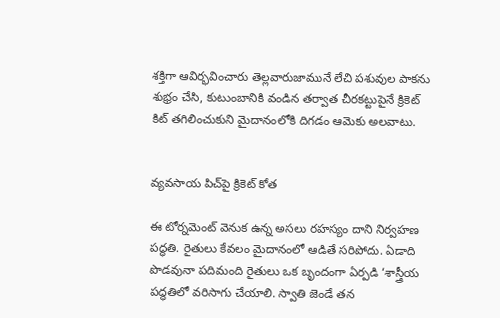శక్తిగా ఆవిర్భవించారు తెల్లవారుజామునే లేచి పశువుల పాకను శుభ్రం చేసి, కుటుంబానికి వండిన తర్వాత చీరకట్టుపైనే క్రికెట్‌ కిట్‌ తగిలించుకుని మైదానంలోకి దిగడం ఆమెకు అలవాటు.


వ్యవసాయ పిచ్‌పై క్రికెట్‌ కోత

ఈ టోర్నమెంట్‌ వెనుక ఉన్న అసలు రహస్యం దాని నిర్వహణ పద్ధతి. రైతులు కేవలం మైదానంలో ఆడితే సరిపోదు. ఏడాది పొడవునా పదిమంది రైతులు ఒక బృందంగా ఏర్పడి ‘శాస్త్రీయ పద్ధతిలో వరిసాగు చేయాలి. స్వాతి జెండే తన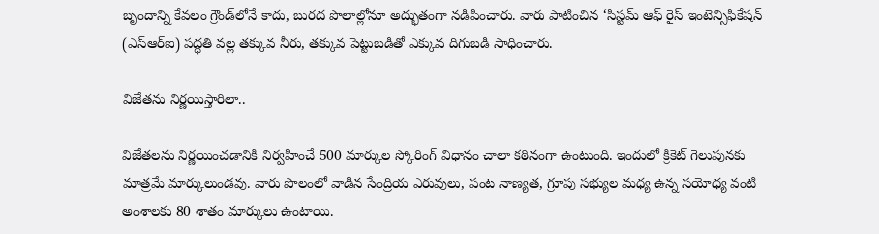బృందాన్ని కేవలం గ్రౌండ్‌లోనే కాదు, బురద పొలాల్లోనూ అద్భుతంగా నడిపించారు. వారు పాటించిన ‘సిస్టమ్‌ ఆఫ్‌ రైస్‌ ఇంటెన్సిఫికేషన్‌ (ఎస్‌ఆర్‌ఐ) పద్ధతి వల్ల తక్కువ నీరు, తక్కువ పెట్టుబడితో ఎక్కువ దిగుబడి సాధించారు.

విజేతను నిర్ణయిస్తారిలా..

విజేతలను నిర్ణయించడానికి నిర్వహించే 500 మార్కుల స్కోరింగ్‌ విధానం చాలా కఠినంగా ఉంటుంది. ఇందులో క్రికెట్‌ గెలుపునకు మాత్రమే మార్కులుండవు. వారు పొలంలో వాడిన సేంద్రియ ఎరువులు, పంట నాణ్యత, గ్రూపు సభ్యుల మధ్య ఉన్న సయోధ్య వంటి అంశాలకు 80 శాతం మార్కులు ఉంటాయి.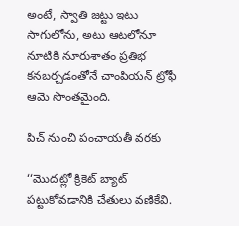అంటే, స్వాతి జట్టు ఇటు సాగులోను, అటు ఆటలోనూ నూటికి నూరుశాతం ప్రతిభ కనబర్చడంతోనే చాంపియన్‌ ట్రోఫీ ఆమె సొంతమైంది.

పిచ్‌ నుంచి పంచాయతీ వరకు

‘‘మొదట్లో క్రికెట్‌ బ్యాట్‌ పట్టుకోవడానికి చేతులు వణికేవి.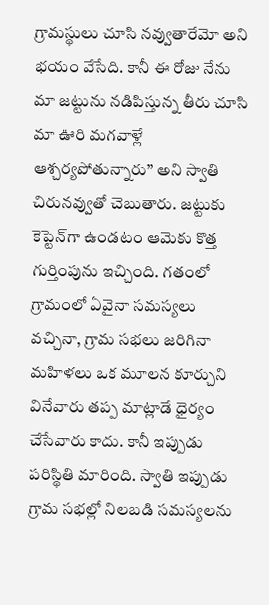గ్రామస్థులు చూసి నవ్వుతారేమో అని భయం వేసేది. కానీ ఈ రోజు నేను మా జట్టును నడిపిస్తున్న తీరు చూసి మా ఊరి మగవాళ్లే ఆశ్చర్యపోతున్నారు’’ అని స్వాతి చిరునవ్వుతో చెబుతారు. జట్టుకు కెప్టెన్‌గా ఉండటం ఆమెకు కొత్త గుర్తింపును ఇచ్చింది. గతంలో గ్రామంలో ఏవైనా సమస్యలు వచ్చినా, గ్రామ సభలు జరిగినా మహిళలు ఒక మూలన కూర్చుని వినేవారు తప్ప మాట్లాడే ధైర్యం చేసేవారు కాదు. కానీ ఇప్పుడు పరిస్థితి మారింది. స్వాతి ఇప్పుడు గ్రామ సభల్లో నిలబడి సమస్యలను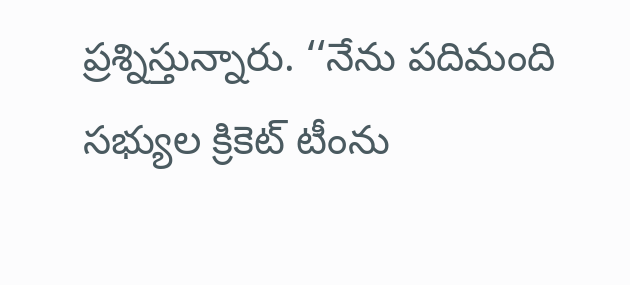ప్రశ్నిస్తున్నారు. ‘‘నేను పదిమంది సభ్యుల క్రికెట్‌ టీంను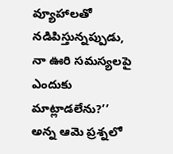వ్యూహాలతో నడిపిస్తున్నప్పుడు, నా ఊరి సమస్యలపై ఎందుకు మాట్లాడలేను?’’ అన్న ఆమె ప్రశ్నలో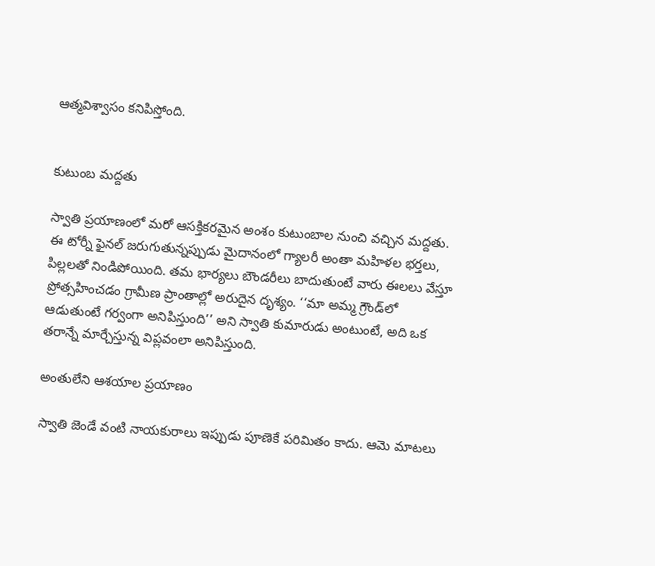ఆత్మవిశ్వాసం కనిపిస్తోంది.


కుటుంబ మద్దతు

స్వాతి ప్రయాణంలో మరో ఆసక్తికరమైన అంశం కుటుంబాల నుంచి వచ్చిన మద్దతు. ఈ టోర్నీ ఫైనల్‌ జరుగుతున్నప్పుడు మైదానంలో గ్యాలరీ అంతా మహిళల భర్తలు, పిల్లలతో నిండిపోయింది. తమ భార్యలు బౌండరీలు బాదుతుంటే వారు ఈలలు వేస్తూ ప్రోత్సహించడం గ్రామీణ ప్రాంతాల్లో అరుదైన దృశ్యం. ‘‘మా అమ్మ గ్రౌండ్‌లో ఆడుతుంటే గర్వంగా అనిపిస్తుంది’’ అని స్వాతి కుమారుడు అంటుంటే, అది ఒక తరాన్నే మార్చేస్తున్న విప్లవంలా అనిపిస్తుంది.

అంతులేని ఆశయాల ప్రయాణం

స్వాతి జెండే వంటి నాయకురాలు ఇప్పుడు పూణెకే పరిమితం కాదు. ఆమె మాటలు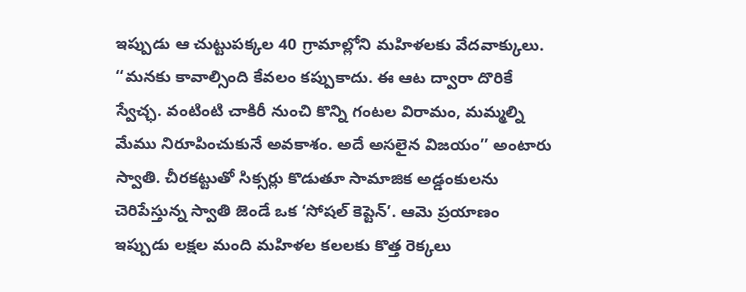ఇప్పుడు ఆ చుట్టుపక్కల 40 గ్రామాల్లోని మహిళలకు వేదవాక్కులు. ‘‘మనకు కావాల్సింది కేవలం కప్పుకాదు. ఈ ఆట ద్వారా దొరికే స్వేచ్ఛ. వంటింటి చాకిరీ నుంచి కొన్ని గంటల విరామం, మమ్మల్ని మేము నిరూపించుకునే అవకాశం. అదే అసలైన విజయం’’ అంటారు స్వాతి. చీరకట్టుతో సిక్సర్లు కొడుతూ సామాజిక అడ్డంకులను చెరిపేస్తున్న స్వాతి జెండే ఒక ‘సోషల్‌ కెప్టెన్‌’. ఆమె ప్రయాణం ఇప్పుడు లక్షల మంది మహిళల కలలకు కొత్త రెక్కలు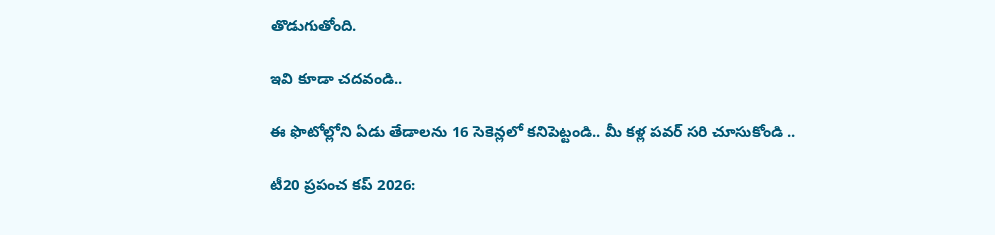తొడుగుతోంది.

ఇవి కూడా చదవండి..

ఈ ఫొటోల్లోని ఏడు తేడాలను 16 సెకెన్లలో కనిపెట్టండి.. మీ కళ్ల పవర్ సరి చూసుకోండి ..

టీ20 ప్రపంచ కప్ 2026: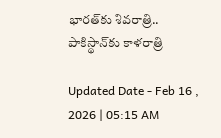భారత్‌కు శివరాత్రి.. పాకిస్థాన్‌కు కాళరాత్రి

Updated Date - Feb 16 , 2026 | 05:15 AM